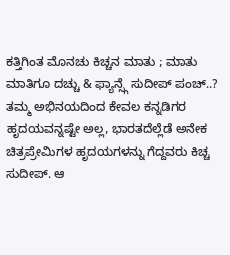ಕತ್ತಿಗಿಂತ ಮೊನಚು ಕಿಚ್ಚನ ಮಾತು ; ಮಾತು ಮಾತಿಗೂ ದಚ್ಚು & ಫ್ಯಾನ್ಸ್ಗೆ ಸುದೀಪ್ ಪಂಚ್..?
ತಮ್ಮ ಅಭಿನಯದಿಂದ ಕೇವಲ ಕನ್ನಡಿಗರ ಹೃದಯವನ್ನಷ್ಟೇ ಅಲ್ಲ, ಭಾರತದೆಲ್ಲೆಡೆ ಅನೇಕ ಚಿತ್ರಪ್ರೇಮಿಗಳ ಹೃದಯಗಳನ್ನು ಗೆದ್ದವರು ಕಿಚ್ಚ ಸುದೀಪ್. ಆ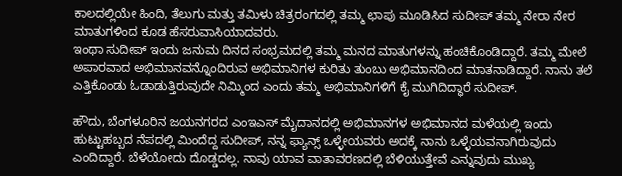ಕಾಲದಲ್ಲಿಯೇ ಹಿಂದಿ, ತೆಲುಗು ಮತ್ತು ತಮಿಳು ಚಿತ್ರರಂಗದಲ್ಲಿ ತಮ್ಮ ಛಾಪು ಮೂಡಿಸಿದ ಸುದೀಪ್ ತಮ್ಮ ನೇರಾ ನೇರ ಮಾತುಗಳಿಂದ ಕೂಡ ಹೆಸರುವಾಸಿಯಾದವರು.
ಇಂಥಾ ಸುದೀಪ್ ಇಂದು ಜನುಮ ದಿನದ ಸಂಭ್ರಮದಲ್ಲಿ ತಮ್ಮ ಮನದ ಮಾತುಗಳನ್ನು ಹಂಚಿಕೊಂಡಿದ್ದಾರೆ. ತಮ್ಮ ಮೇಲೆ ಅಪಾರವಾದ ಅಭಿಮಾನವನ್ನೊಂದಿರುವ ಅಭಿಮಾನಿಗಳ ಕುರಿತು ತುಂಬು ಅಭಿಮಾನದಿಂದ ಮಾತನಾಡಿದ್ದಾರೆ. ನಾನು ತಲೆ ಎತ್ತಿಕೊಂಡು ಓಡಾಡುತ್ತಿರುವುದೇ ನಿಮ್ಮಿಂದ ಎಂದು ತಮ್ಮ ಅಭಿಮಾನಿಗಳಿಗೆ ಕೈ ಮುಗಿದಿದ್ಧಾರೆ ಸುದೀಪ್.

ಹೌದು, ಬೆಂಗಳೂರಿನ ಜಯನಗರದ ಎಂಇಎಸ್ ಮೈದಾನದಲ್ಲಿ ಅಭಿಮಾನಗಳ ಅಭಿಮಾನದ ಮಳೆಯಲ್ಲಿ ಇಂದು ಹುಟ್ಟುಹಬ್ಬದ ನೆಪದಲ್ಲಿ ಮಿಂದೆದ್ದ ಸುದೀಪ್, ನನ್ನ ಫ್ಯಾನ್ಸ್ ಒಳ್ಳೇಯವರು ಅದಕ್ಕೆ ನಾನು ಒಳ್ಳೆಯವನಾಗಿರುವುದು ಎಂದಿದ್ದಾರೆ. ಬೆಳೆಯೋದು ದೊಡ್ಡದಲ್ಲ. ನಾವು ಯಾವ ವಾತಾವರಣದಲ್ಲಿ ಬೆಳಿಯುತ್ತೇವೆ ಎನ್ನುವುದು ಮುಖ್ಯ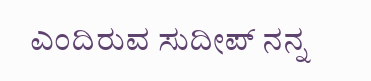ಎಂದಿರುವ ಸುದೀಪ್ ನನ್ನ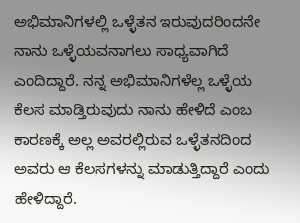ಅಭಿಮಾನಿಗಳಲ್ಲಿ ಒಳ್ಳೆತನ ಇರುವುದರಿಂದನೇ ನಾನು ಒಳ್ಳೆಯವನಾಗಲು ಸಾಧ್ಯವಾಗಿದೆ ಎಂದಿದ್ದಾರೆ. ನನ್ನ ಅಭಿಮಾನಿಗಳೆಲ್ಲ ಒಳ್ಳೆಯ ಕೆಲಸ ಮಾಡ್ತಿರುವುದು ನಾನು ಹೇಳಿದೆ ಎಂಬ ಕಾರಣಕ್ಕೆ ಅಲ್ಲ ಅವರಲ್ಲಿರುವ ಒಳ್ಳೆತನದಿಂದ ಅವರು ಆ ಕೆಲಸಗಳನ್ನು ಮಾಡುತ್ತಿದ್ದಾರೆ ಎಂದು ಹೇಳಿದ್ದಾರೆ.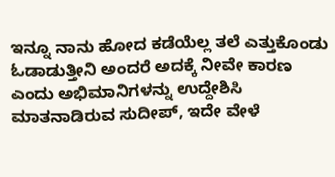ಇನ್ನೂ ನಾನು ಹೋದ ಕಡೆಯೆಲ್ಲ ತಲೆ ಎತ್ತುಕೊಂಡು ಓಡಾಡುತ್ತೀನಿ ಅಂದರೆ ಅದಕ್ಕೆ ನೀವೇ ಕಾರಣ ಎಂದು ಅಭಿಮಾನಿಗಳನ್ನು ಉದ್ದೇಶಿಸಿ ಮಾತನಾಡಿರುವ ಸುದೀಪ್, ಇದೇ ವೇಳೆ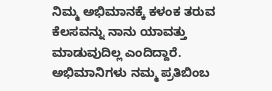ನಿಮ್ಮ ಅಭಿಮಾನಕ್ಕೆ ಕಳಂಕ ತರುವ ಕೆಲಸವನ್ನು ನಾನು ಯಾವತ್ತು ಮಾಡುವುದಿಲ್ಲ ಎಂದಿದ್ದಾರೆ. ಅಭಿಮಾನಿಗಳು ನಮ್ಮ ಪ್ರತಿಬಿಂಬ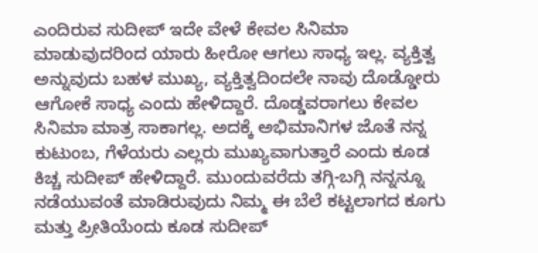ಎಂದಿರುವ ಸುದೀಪ್ ಇದೇ ವೇಳೆ ಕೇವಲ ಸಿನಿಮಾ ಮಾಡುವುದರಿಂದ ಯಾರು ಹೀರೋ ಆಗಲು ಸಾಧ್ಯ ಇಲ್ಲ. ವ್ಯಕ್ತಿತ್ವ ಅನ್ನುವುದು ಬಹಳ ಮುಖ್ಯ, ವ್ಯಕ್ತಿತ್ವದಿಂದಲೇ ನಾವು ದೊಡ್ಡೋರು ಆಗೋಕೆ ಸಾಧ್ಯ ಎಂದು ಹೇಳಿದ್ದಾರೆ. ದೊಡ್ಡವರಾಗಲು ಕೇವಲ ಸಿನಿಮಾ ಮಾತ್ರ ಸಾಕಾಗಲ್ಲ. ಅದಕ್ಕೆ ಅಭಿಮಾನಿಗಳ ಜೊತೆ ನನ್ನ ಕುಟುಂಬ, ಗೆಳೆಯರು ಎಲ್ಲರು ಮುಖ್ಯವಾಗುತ್ತಾರೆ ಎಂದು ಕೂಡ ಕಿಚ್ಚ ಸುದೀಪ್ ಹೇಳಿದ್ದಾರೆ. ಮುಂದುವರೆದು ತಗ್ಗಿ-ಬಗ್ಗಿ ನನ್ನನ್ನೂ ನಡೆಯುವಂತೆ ಮಾಡಿರುವುದು ನಿಮ್ಮ ಈ ಬೆಲೆ ಕಟ್ಟಲಾಗದ ಕೂಗು ಮತ್ತು ಪ್ರೀತಿಯೆಂದು ಕೂಡ ಸುದೀಪ್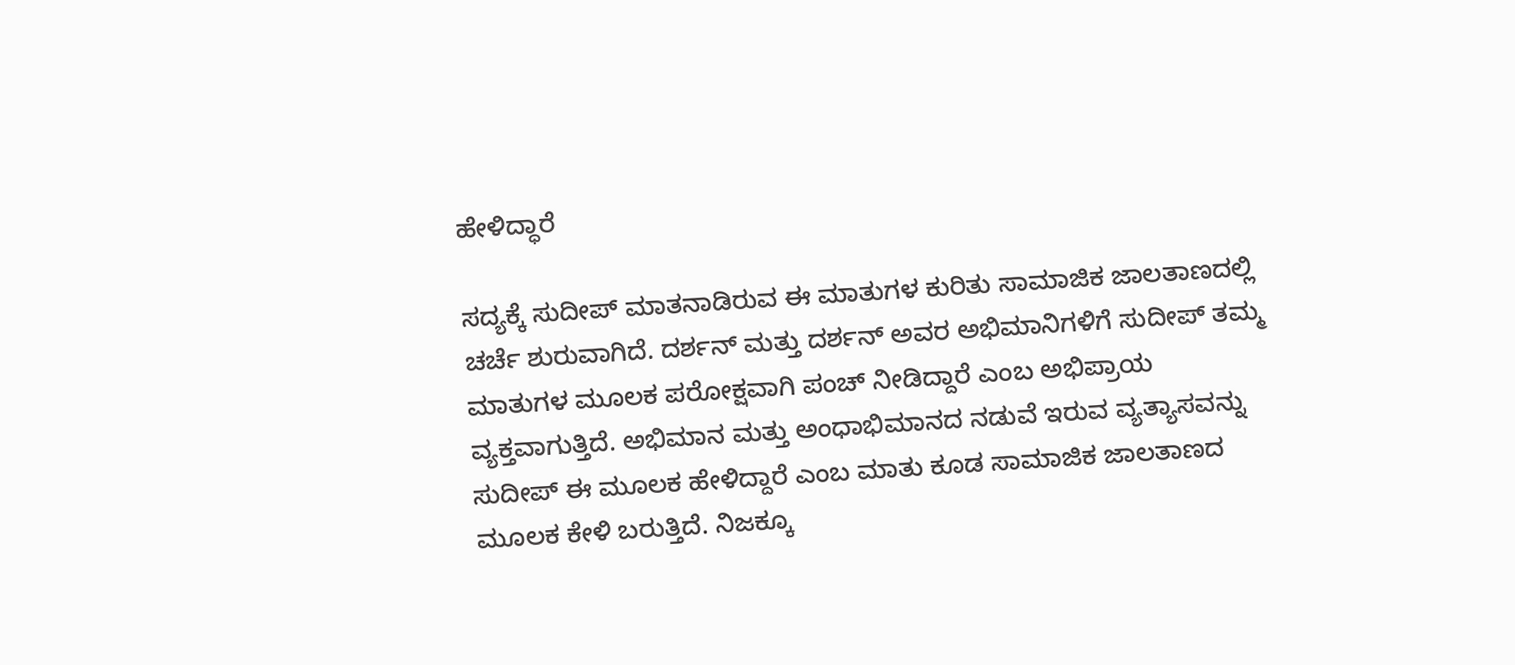ಹೇಳಿದ್ಧಾರೆ

ಸದ್ಯಕ್ಕೆ ಸುದೀಪ್ ಮಾತನಾಡಿರುವ ಈ ಮಾತುಗಳ ಕುರಿತು ಸಾಮಾಜಿಕ ಜಾಲತಾಣದಲ್ಲಿ ಚರ್ಚೆ ಶುರುವಾಗಿದೆ. ದರ್ಶನ್ ಮತ್ತು ದರ್ಶನ್ ಅವರ ಅಭಿಮಾನಿಗಳಿಗೆ ಸುದೀಪ್ ತಮ್ಮ ಮಾತುಗಳ ಮೂಲಕ ಪರೋಕ್ಷವಾಗಿ ಪಂಚ್ ನೀಡಿದ್ದಾರೆ ಎಂಬ ಅಭಿಪ್ರಾಯ ವ್ಯಕ್ತವಾಗುತ್ತಿದೆ. ಅಭಿಮಾನ ಮತ್ತು ಅಂಧಾಭಿಮಾನದ ನಡುವೆ ಇರುವ ವ್ಯತ್ಯಾಸವನ್ನು ಸುದೀಪ್ ಈ ಮೂಲಕ ಹೇಳಿದ್ದಾರೆ ಎಂಬ ಮಾತು ಕೂಡ ಸಾಮಾಜಿಕ ಜಾಲತಾಣದ ಮೂಲಕ ಕೇಳಿ ಬರುತ್ತಿದೆ. ನಿಜಕ್ಕೂ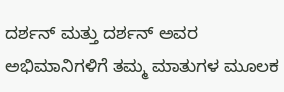ದರ್ಶನ್ ಮತ್ತು ದರ್ಶನ್ ಅವರ ಅಭಿಮಾನಿಗಳಿಗೆ ತಮ್ಮ ಮಾತುಗಳ ಮೂಲಕ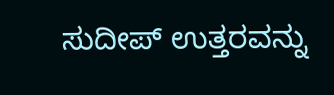ಸುದೀಪ್ ಉತ್ತರವನ್ನು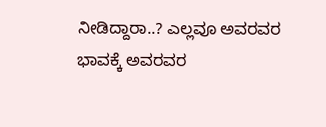ನೀಡಿದ್ದಾರಾ..? ಎಲ್ಲವೂ ಅವರವರ ಭಾವಕ್ಕೆ ಅವರವರ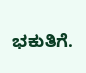ಭಕುತಿಗೆ.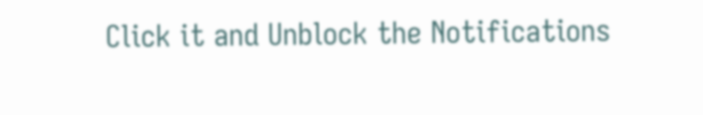Click it and Unblock the Notifications